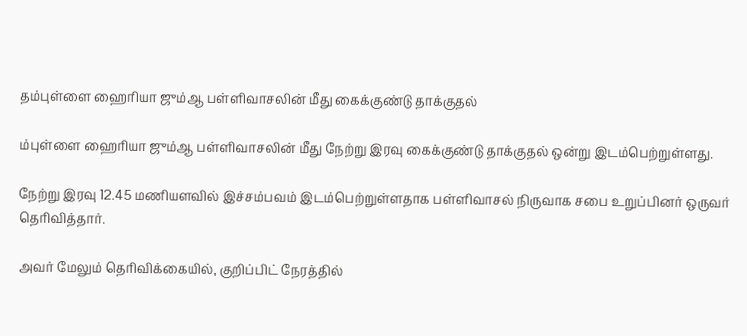தம்புள்ளை ஹைரியா ஜும்ஆ பள்ளிவாசலின் மீது கைக்குண்டு தாக்குதல்

ம்புள்ளை ஹைரியா ஜும்ஆ பள்ளிவாசலின் மீது நேற்று இரவு கைக்குண்டு தாக்குதல் ஒன்று இடம்பெற்றுள்ளது.

நேற்று இரவு 12.45 மணியளவில் இச்சம்பவம் இடம்பெற்றுள்ளதாக பள்ளிவாசல் நிருவாக சபை உறுப்பினர் ஒருவர் தெரிவித்தார்.

அவர் மேலும் தெரிவிக்கையில், குறிப்பிட் நேரத்தில்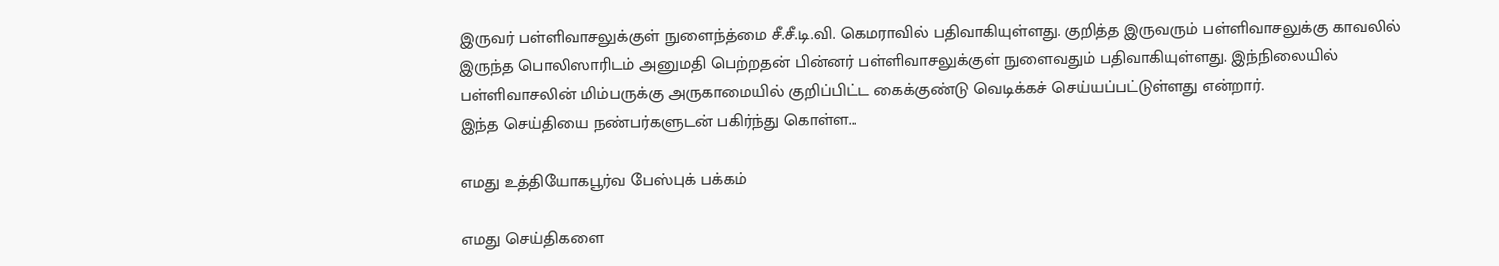இருவர் பள்ளிவாசலுக்குள் நுளைந்த்மை சீ.சீ.டி.வி. கெமராவில் பதிவாகியுள்ளது. குறித்த இருவரும் பள்ளிவாசலுக்கு காவலில் இருந்த பொலிஸாரிடம் அனுமதி பெற்றதன் பின்னர் பள்ளிவாசலுக்குள் நுளைவதும் பதிவாகியுள்ளது. இந்நிலையில் பள்ளிவாசலின் மிம்பருக்கு அருகாமையில் குறிப்பிட்ட கைக்குண்டு வெடிக்கச் செய்யப்பட்டுள்ளது என்றார்.
இந்த செய்தியை நண்பர்களுடன் பகிர்ந்து கொள்ள...

எமது உத்தியோகபூர்வ பேஸ்புக் பக்கம்

எமது செய்திகளை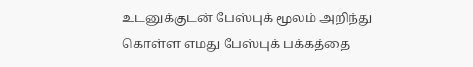உடனுக்குடன் பேஸ்புக் மூலம் அறிந்து கொள்ள எமது பேஸ்புக் பக்கத்தை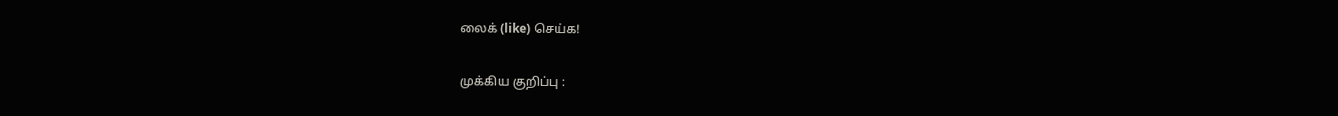லைக் (like) செய்க!

முக்கிய குறிப்பு :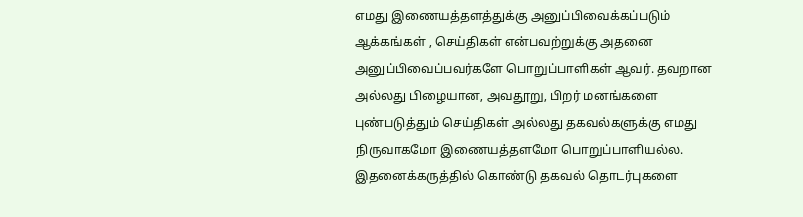எமது இணையத்தளத்துக்கு அனுப்பிவைக்கப்படும் ஆக்கங்கள் , செய்திகள் என்பவற்றுக்கு அதனை அனுப்பிவைப்பவர்களே பொறுப்பாளிகள் ஆவர். தவறான அல்லது பிழையான, அவதூறு, பிறர் மனங்களை புண்படுத்தும் செய்திகள் அல்லது தகவல்களுக்கு எமது நிருவாகமோ இணையத்தளமோ பொறுப்பாளியல்ல. இதனைக்கருத்தில் கொண்டு தகவல் தொடர்புகளை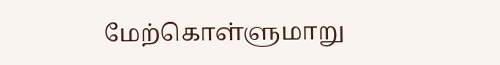மேற்கொள்ளுமாறு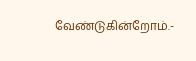வேண்டுகின்றோம்.-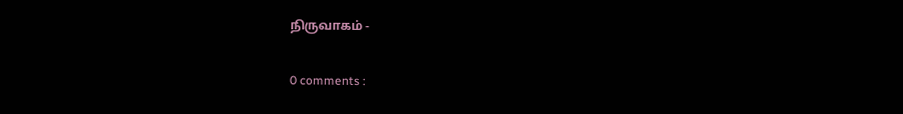நிருவாகம் -

0 comments :